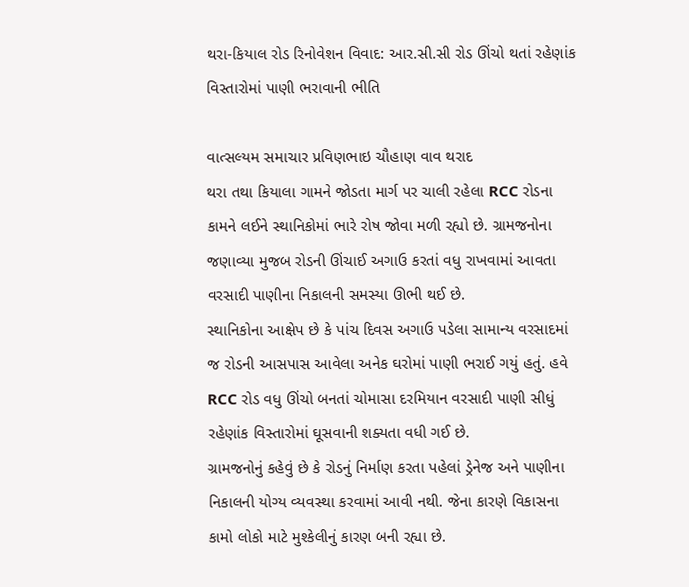થરા-કિયાલ રોડ રિનોવેશન વિવાદ: આર.સી.સી રોડ ઊંચો થતાં રહેણાંક વિસ્તારોમાં પાણી ભરાવાની ભીતિ

વાત્સલ્યમ સમાચાર પ્રવિણભાઇ ચૌહાણ વાવ થરાદ
થરા તથા કિયાલા ગામને જોડતા માર્ગ પર ચાલી રહેલા RCC રોડના કામને લઈને સ્થાનિકોમાં ભારે રોષ જોવા મળી રહ્યો છે. ગ્રામજનોના જણાવ્યા મુજબ રોડની ઊંચાઈ અગાઉ કરતાં વધુ રાખવામાં આવતા વરસાદી પાણીના નિકાલની સમસ્યા ઊભી થઈ છે.
સ્થાનિકોના આક્ષેપ છે કે પાંચ દિવસ અગાઉ પડેલા સામાન્ય વરસાદમાં જ રોડની આસપાસ આવેલા અનેક ઘરોમાં પાણી ભરાઈ ગયું હતું. હવે RCC રોડ વધુ ઊંચો બનતાં ચોમાસા દરમિયાન વરસાદી પાણી સીધું રહેણાંક વિસ્તારોમાં ઘૂસવાની શક્યતા વધી ગઈ છે.
ગ્રામજનોનું કહેવું છે કે રોડનું નિર્માણ કરતા પહેલાં ડ્રેનેજ અને પાણીના નિકાલની યોગ્ય વ્યવસ્થા કરવામાં આવી નથી. જેના કારણે વિકાસના કામો લોકો માટે મુશ્કેલીનું કારણ બની રહ્યા છે.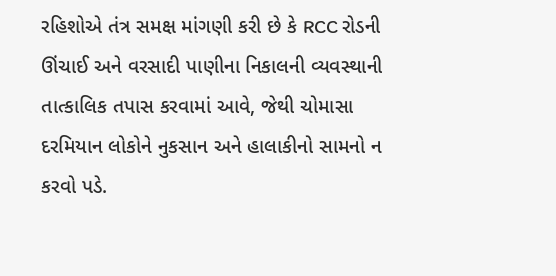રહિશોએ તંત્ર સમક્ષ માંગણી કરી છે કે RCC રોડની ઊંચાઈ અને વરસાદી પાણીના નિકાલની વ્યવસ્થાની તાત્કાલિક તપાસ કરવામાં આવે, જેથી ચોમાસા દરમિયાન લોકોને નુકસાન અને હાલાકીનો સામનો ન કરવો પડે.